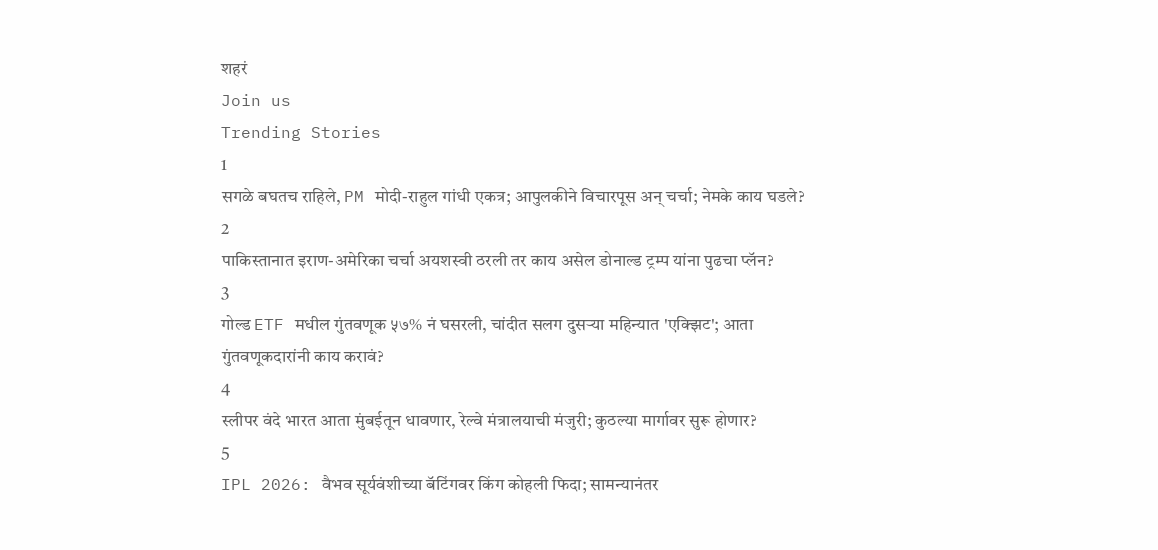शहरं
Join us
Trending Stories
1
सगळे बघतच राहिले, PM मोदी-राहुल गांधी एकत्र; आपुलकीने विचारपूस अन् चर्चा; नेमके काय घडले?
2
पाकिस्तानात इराण-अमेरिका चर्चा अयशस्वी ठरली तर काय असेल डोनाल्ड ट्रम्प यांना पुढचा प्लॅन?
3
गोल्ड ETF मधील गुंतवणूक ५७% नं घसरली, चांदीत सलग दुसऱ्या महिन्यात 'एक्झिट'; आता गुंतवणूकदारांनी काय करावं?
4
स्लीपर वंदे भारत आता मुंबईतून धावणार, रेल्वे मंत्रालयाची मंजुरी; कुठल्या मार्गावर सुरू होणार?
5
IPL 2026: वैभव सूर्यवंशीच्या बॅटिंगवर किंग कोहली फिदा; सामन्यानंतर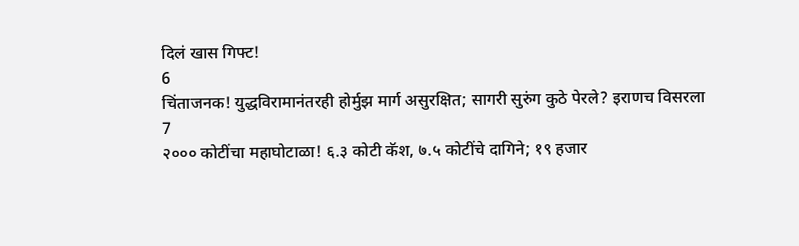दिलं खास गिफ्ट!
6
चिंताजनक! युद्धविरामानंतरही होर्मुझ मार्ग असुरक्षित; सागरी सुरुंग कुठे पेरले? इराणच विसरला
7
२००० कोटींचा महाघोटाळा! ६.३ कोटी कॅश, ७.५ कोटींचे दागिने; १९ हजार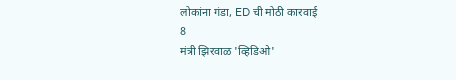लोकांना गंडा, ED ची मोठी कारवाई
8
मंत्री झिरवाळ 'व्हिडिओ'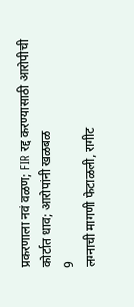प्रकरणाला नवं वळण; FIR रद्द करण्यासाठी आरोपीची कोर्टात धाव; आरोपांनी खळबळ
9
लग्नाची मागणी फेटाळली, रागीट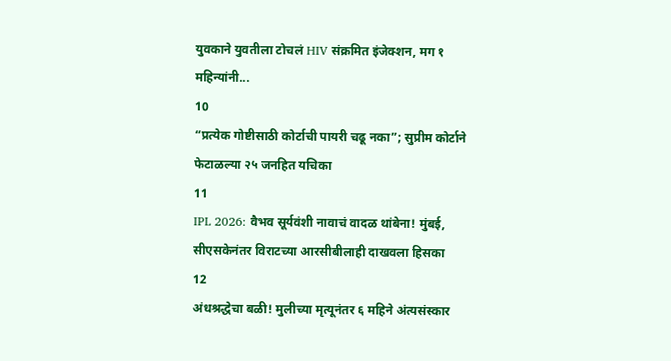युवकाने युवतीला टोचलं HIV संक्रमित इंजेक्शन, मग १ महिन्यांनी...
10
“प्रत्येक गोष्टीसाठी कोर्टाची पायरी चढू नका”; सुप्रीम कोर्टाने फेटाळल्या २५ जनहित यचिका
11
IPL 2026: वैभव सूर्यवंशी नावाचं वादळ थांबेना! मुंबई, सीएसकेनंतर विराटच्या आरसीबीलाही दाखवला हिसका
12
अंधश्रद्धेचा बळी! मुलीच्या मृत्यूनंतर ६ महिने अंत्यसंस्कार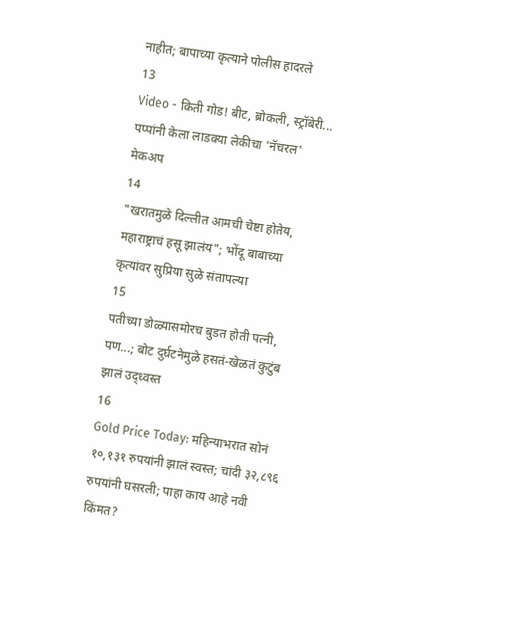नाहीत; बापाच्या कृत्याने पोलीस हादरले
13
Video - किती गोड! बीट, ब्रोकली, स्ट्रॉबेरी... पप्पांनी केला लाडक्या लेकीचा 'नॅचरल' मेकअप
14
"खरातमुळे दिल्लीत आमची चेष्टा होतेय, महाराष्ट्राचं हसू झालंय"; भोंदू बाबाच्या कृत्यांवर सुप्रिया सुळे संतापल्या
15
पतीच्या डोळ्यासमोरच बुडत होती पत्नी, पण...; बोट दुर्घटनेमुळे हसतं-खेळतं कुटुंब झालं उद्ध्वस्त
16
Gold Price Today: महिन्याभरात सोनं १०,१३१ रुपयांनी झालं स्वस्त; चांदी ३२,८९६ रुपयांनी घसरली; पाहा काय आहे नवी किंमत?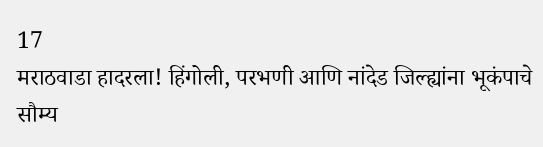17
मराठवाडा हादरला! हिंगोली, परभणी आणि नांदेड जिल्ह्यांना भूकंपाचे सौम्य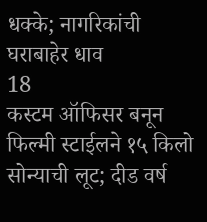धक्के; नागरिकांची घराबाहेर धाव
18
कस्टम ऑफिसर बनून फिल्मी स्टाईलने १५ किलो सोन्याची लूट; दीड वर्ष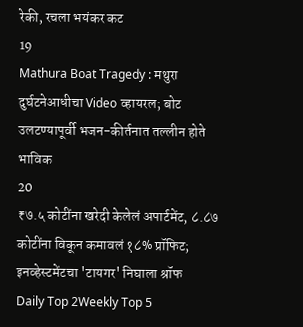रेकी, रचला भयंकर कट
19
Mathura Boat Tragedy : मथुरा दुर्घटनेआधीचा Video व्हायरल; बोट उलटण्यापूर्वी भजन-कीर्तनात तल्लीन होते भाविक
20
₹७.५ कोटींना खरेदी केलेलं अपार्टमेंट, ८.८७ कोटींना विकून कमावलं १८% प्रॉफिट; इनव्हेस्टमेंटचा 'टायगर' निघाला श्रॉफ
Daily Top 2Weekly Top 5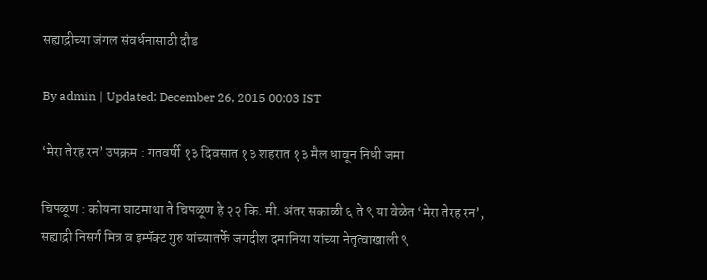सह्याद्रीच्या जंगल संवर्धनासाठी दौड

By admin | Updated: December 26, 2015 00:03 IST

‘मेरा तेरह रन’ उपक्रम : गतवर्षी १३ दिवसात १३ शहरात १३ मैल धावून निधी जमा

चिपळूण : कोयना घाटमाथा ते चिपळूण हे २२ कि. मी. अंतर सकाळी ६ ते ९ या वेळेत ‘मेरा तेरह रन’, सह्याद्री निसर्ग मित्र व इम्पॅक्ट गुरु यांच्यातर्फे जगदीश दमानिया यांच्या नेतृत्वाखाली ९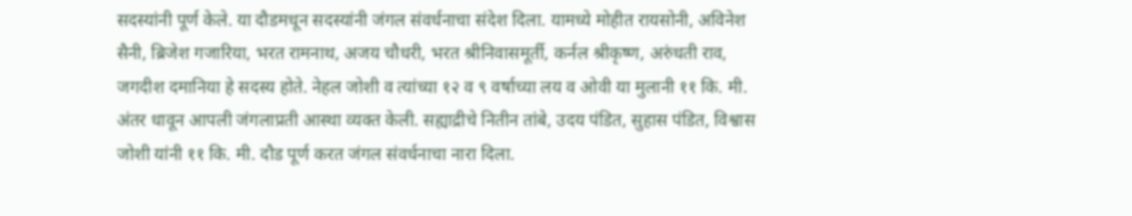सदस्यांनी पूर्ण केले. या दौडमधून सदस्यांनी जंगल संवर्धनाचा संदेश दिला. यामध्ये मोहीत रायसोनी, अविनेश सैनी, ब्रिजेश गजारिया, भरत रामनाथ, अजय चौधरी, भरत श्रीनिवासमूर्ती, कर्नल श्रीकृष्ण, अरुंधती राव, जगदीश दमानिया हे सदस्य होते. नेहल जोशी व त्यांच्या १२ व ९ वर्षाच्या लय व ओवी या मुलानी ११ कि. मी. अंतर धावून आपली जंगलाप्रती आस्था व्यक्त केली. सह्याद्रीचे नितीन तांबे, उदय पंडित, सुहास पंडित, विश्वास जोशी यांनी ११ कि. मी. दौड पूर्ण करत जंगल संवर्धनाचा नारा दिला.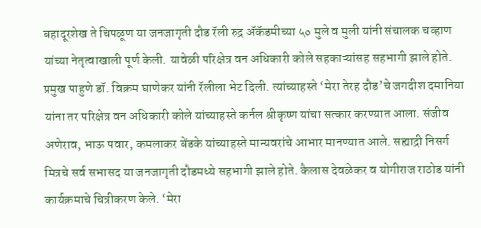बहादूरशेख ते चिपळूण या जनजागृती दौड रॅली रुद्र अ‍ॅकॅडमीच्या ५० मुले व मुली यांनी संचालक चव्हाण यांच्या नेतृत्वाखाली पूर्ण केली. यावेळी परिक्षेत्र वन अधिकारी कोले सहकाऱ्यांसह सहभागी झाले होते. प्रमुख पाहुणे डॉ. विक्रम घाणेकर यांनी रॅलीला भेट दिली. त्यांच्याहस्ते ‘मेरा तेरह दौड’चे जगदीश दमानिया यांना तर परिक्षेत्र वन अधिकारी कोले यांच्याहस्ते कर्नल श्रीकृष्ण यांचा सत्कार करण्यात आला. संजीव अणेराव, भाऊ पवार, कमलाकर बेंडके यांच्याहस्ते मान्यवरांचे आभार मानण्यात आले. सह्याद्री निसर्ग मित्रचे सर्व सभासद या जनजागृती दौडमध्ये सहभागी झाले होते. कैलास देवळेकर व योगीराज राठोड यांनी कार्यक्रमाचे चित्रीकरण केले. ‘मेरा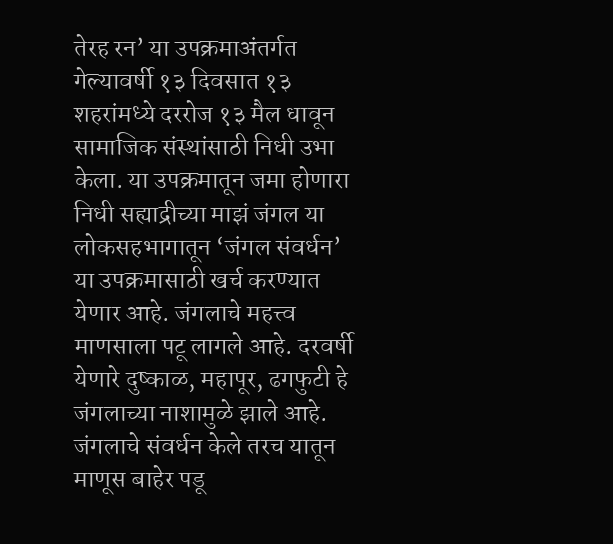तेरह रन’ या उपक्रमाअंतर्गत गेल्यावर्षी १३ दिवसात १३ शहरांमध्ये दररोज १३ मैल धावून सामाजिक संस्थांसाठी निधी उभा केला. या उपक्रमातून जमा होणारा निधी सह्याद्रीच्या माझं जंगल या लोकसहभागातून ‘जंगल संवर्धन’ या उपक्रमासाठी खर्च करण्यात येणार आहे. जंगलाचे महत्त्व माणसाला पटू लागले आहे. दरवर्षी येणारे दुष्काळ, महापूर, ढगफुटी हे जंगलाच्या नाशामुळे झाले आहे. जंगलाचे संवर्धन केले तरच यातून माणूस बाहेर पडू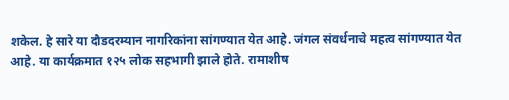शकेल. हे सारे या दौडदरम्यान नागरिकांना सांगण्यात येत आहे. जंगल संवर्धनाचे महत्व सांगण्यात येत आहे. या कार्यक्रमात १२५ लोक सहभागी झाले होते. रामाशीष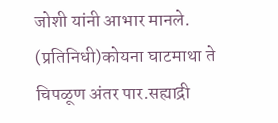जोशी यांनी आभार मानले. (प्रतिनिधी)कोयना घाटमाथा ते चिपळूण अंतर पार.सह्याद्री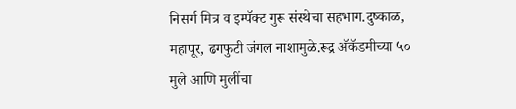निसर्ग मित्र व इम्पॅक्ट गुरू संस्थेचा सहभाग.दुष्काळ, महापूर, ढगफुटी जंगल नाशामुळे.रूद्र अ‍ॅकॅडमीच्या ५० मुले आणि मुलींचा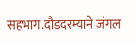सहभाग.दौडदरम्याने जंगल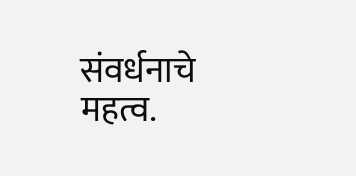संवर्धनाचे महत्व.